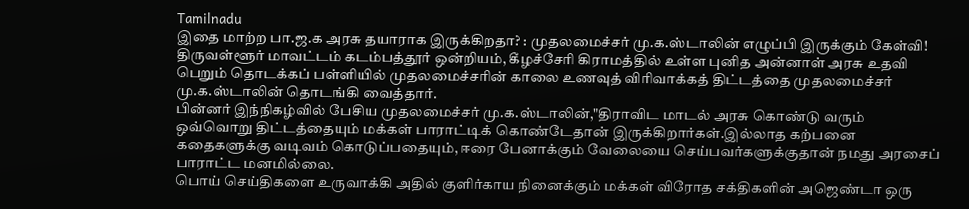Tamilnadu
இதை மாற்ற பா.ஜ.க அரசு தயாராக இருக்கிறதா? : முதலமைச்சர் மு.க.ஸ்டாலின் எழுப்பி இருக்கும் கேள்வி!
திருவள்ளூர் மாவட்டம் கடம்பத்தூர் ஒன்றியம், கீழச்சேரி கிராமத்தில் உள்ள புனித அன்னாள் அரசு உதவி பெறும் தொடக்கப் பள்ளியில் முதலமைச்சரின் காலை உணவுத் விரிவாக்கத் திட்டத்தை முதலமைச்சர் மு.க.ஸ்டாலின் தொடங்கி வைத்தார்.
பின்னர் இந்நிகழ்வில் பேசிய முதலமைச்சர் மு.க.ஸ்டாலின்,"திராவிட மாடல் அரசு கொண்டு வரும் ஒவ்வொறு திட்டத்தையும் மக்கள் பாராட்டிக் கொண்டேதான் இருக்கிறார்கள்.இல்லாத கற்பனை கதைகளுக்கு வடிவம் கொடுப்பதையும், ஈரை பேனாக்கும் வேலையை செய்பவர்களுக்குதான் நமது அரசைப் பாராட்ட மனமில்லை.
பொய் செய்திகளை உருவாக்கி அதில் குளிர்காய நினைக்கும் மக்கள் விரோத சக்திகளின் அஜெண்டா ஒரு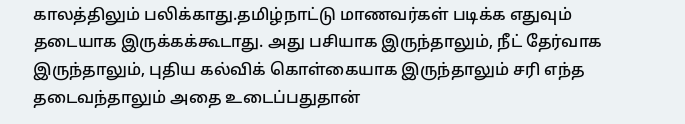காலத்திலும் பலிக்காது.தமிழ்நாட்டு மாணவர்கள் படிக்க எதுவும் தடையாக இருக்கக்கூடாது. அது பசியாக இருந்தாலும், நீட் தேர்வாக இருந்தாலும், புதிய கல்விக் கொள்கையாக இருந்தாலும் சரி எந்த தடைவந்தாலும் அதை உடைப்பதுதான்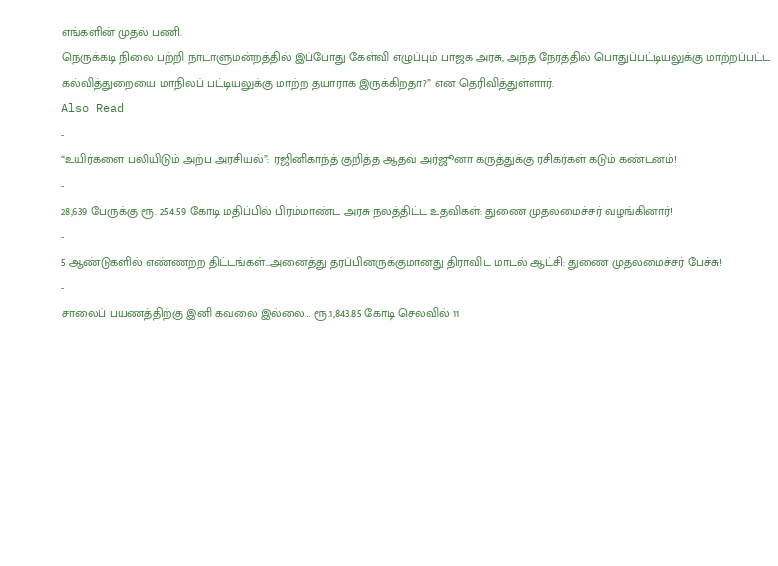எங்களின் முதல் பணி.
நெருக்கடி நிலை பற்றி நாடாளுமன்றத்தில் இப்போது கேள்வி எழுப்பும் பாஜக அரசு, அந்த நேரத்தில் பொதுப்பட்டியலுக்கு மாற்றப்பட்ட கல்வித்துறையை மாநிலப் பட்டியலுக்கு மாற்ற தயாராக இருக்கிறதா?” என தெரிவித்துள்ளார்.
Also Read
-
“உயிர்களை பலியிடும் அற்ப அரசியல்”: ரஜினிகாந்த் குறித்த ஆதவ் அர்ஜூனா கருத்துக்கு ரசிகர்கள் கடும் கண்டனம்!
-
28,639 பேருக்கு ரூ. 254.59 கோடி மதிப்பில் பிரம்மாண்ட அரசு நலத்திட்ட உதவிகள்: துணை முதலமைச்சர் வழங்கினார்!
-
5 ஆண்டுகளில் எண்ணற்ற திட்டங்கள்…அனைத்து தரப்பினருக்குமானது திராவிட மாடல் ஆட்சி: துணை முதலமைச்சர் பேச்சு!
-
சாலைப் பயணத்திற்கு இனி கவலை இல்லை… ரூ.1,843.85 கோடி செலவில் 11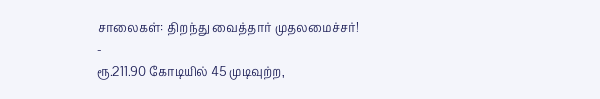சாலைகள்: திறந்து வைத்தார் முதலமைச்சர்!
-
ரூ.211.90 கோடியில் 45 முடிவுற்ற,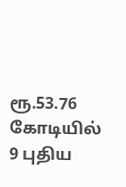ரூ.53.76 கோடியில் 9 புதிய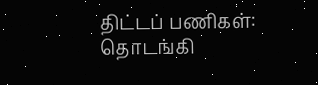திட்டப் பணிகள்: தொடங்கி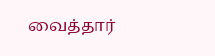வைத்தார்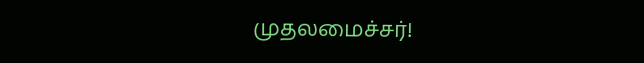முதலமைச்சர்!